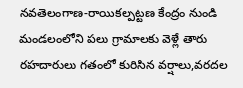నవతెలంగాణ-రాయికల్పట్టణ కేంద్రం నుండి మండలంలోని పలు గ్రామాలకు వెళ్లే తారు రహదారులు గతంలో కురిసిన వర్షాలు,వరదల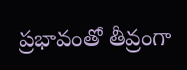ప్రభావంతో తీవ్రంగా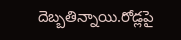దెబ్బతిన్నాయి.రోడ్లపై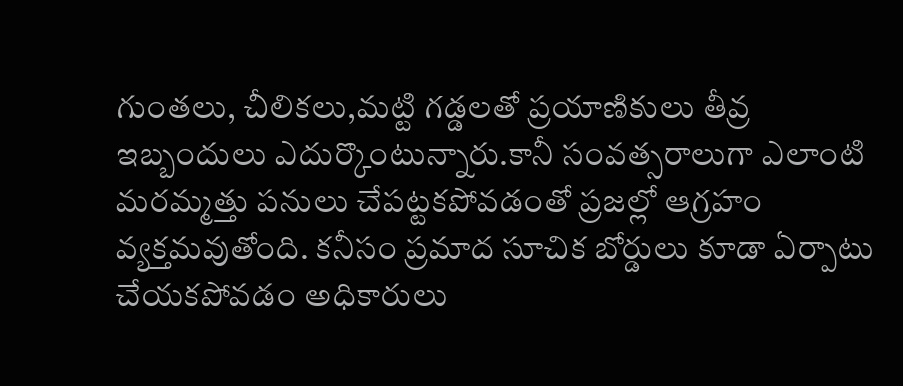గుంతలు, చీలికలు,మట్టి గడ్డలతో ప్రయాణికులు తీవ్ర ఇబ్బందులు ఎదుర్కొంటున్నారు.కానీ సంవత్సరాలుగా ఎలాంటి మరమ్మత్తు పనులు చేపట్టకపోవడంతో ప్రజల్లో ఆగ్రహం వ్యక్తమవుతోంది. కనీసం ప్రమాద సూచిక బోర్డులు కూడా ఏర్పాటు చేయకపోవడం అధికారులు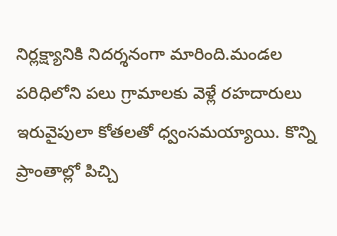నిర్లక్ష్యానికి నిదర్శనంగా మారింది.మండల పరిధిలోని పలు గ్రామాలకు వెళ్లే రహదారులు ఇరువైపులా కోతలతో ధ్వంసమయ్యాయి. కొన్ని ప్రాంతాల్లో పిచ్చి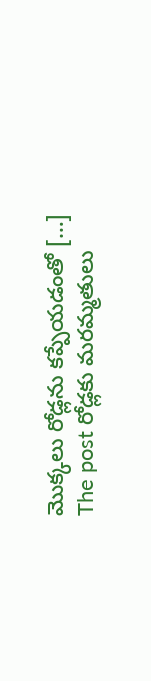మొక్కలు రోడ్లను కప్పేయడంతో […]
The post రోడ్లకు మరమ్మతులు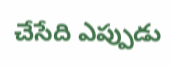చేసేది ఎప్పుడు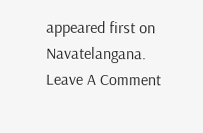appeared first on Navatelangana.
Leave A Comment